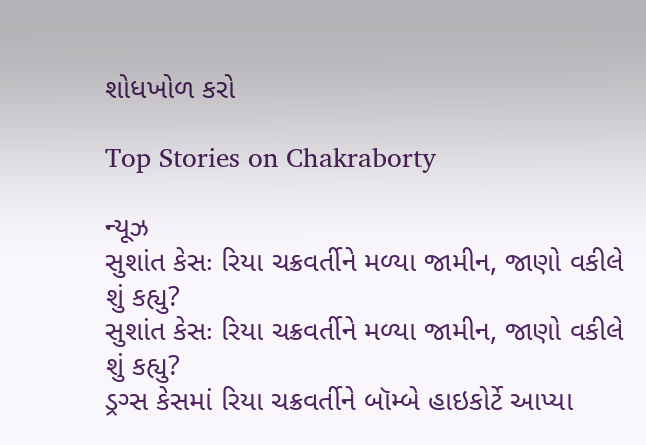શોધખોળ કરો

Top Stories on Chakraborty

ન્યૂઝ
સુશાંત કેસઃ રિયા ચક્રવર્તીને મળ્યા જામીન, જાણો વકીલે શું કહ્યુ?
સુશાંત કેસઃ રિયા ચક્રવર્તીને મળ્યા જામીન, જાણો વકીલે શું કહ્યુ?
ડ્રગ્સ કેસમાં રિયા ચક્રવર્તીને બૉમ્બે હાઇકોર્ટે આપ્યા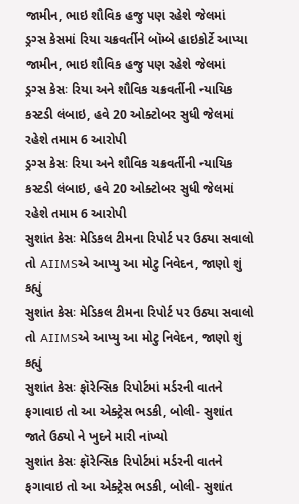જામીન, ભાઇ શૌવિક હજુ પણ રહેશે જેલમાં
ડ્રગ્સ કેસમાં રિયા ચક્રવર્તીને બૉમ્બે હાઇકોર્ટે આપ્યા જામીન, ભાઇ શૌવિક હજુ પણ રહેશે જેલમાં
ડ્રગ્સ કેસઃ રિયા અને શૌવિક ચક્રવર્તીની ન્યાયિક કસ્ટડી લંબાઇ, હવે 20 ઓક્ટોબર સુધી જેલમાં રહેશે તમામ 6 આરોપી
ડ્રગ્સ કેસઃ રિયા અને શૌવિક ચક્રવર્તીની ન્યાયિક કસ્ટડી લંબાઇ, હવે 20 ઓક્ટોબર સુધી જેલમાં રહેશે તમામ 6 આરોપી
સુશાંત કેસઃ મેડિકલ ટીમના રિપોર્ટ પર ઉઠ્યા સવાલો તો AIIMSએ આપ્યુ આ મોટુ નિવેદન, જાણો શું કહ્યું
સુશાંત કેસઃ મેડિકલ ટીમના રિપોર્ટ પર ઉઠ્યા સવાલો તો AIIMSએ આપ્યુ આ મોટુ નિવેદન, જાણો શું કહ્યું
સુશાંત કેસઃ ફૉરેન્સિક રિપોર્ટમાં મર્ડરની વાતને ફગાવાઇ તો આ એક્ટ્રેસ ભડકી, બોલી- સુશાંત જાતે ઉઠ્યો ને ખુદને મારી નાંખ્યો
સુશાંત કેસઃ ફૉરેન્સિક રિપોર્ટમાં મર્ડરની વાતને ફગાવાઇ તો આ એક્ટ્રેસ ભડકી, બોલી- સુશાંત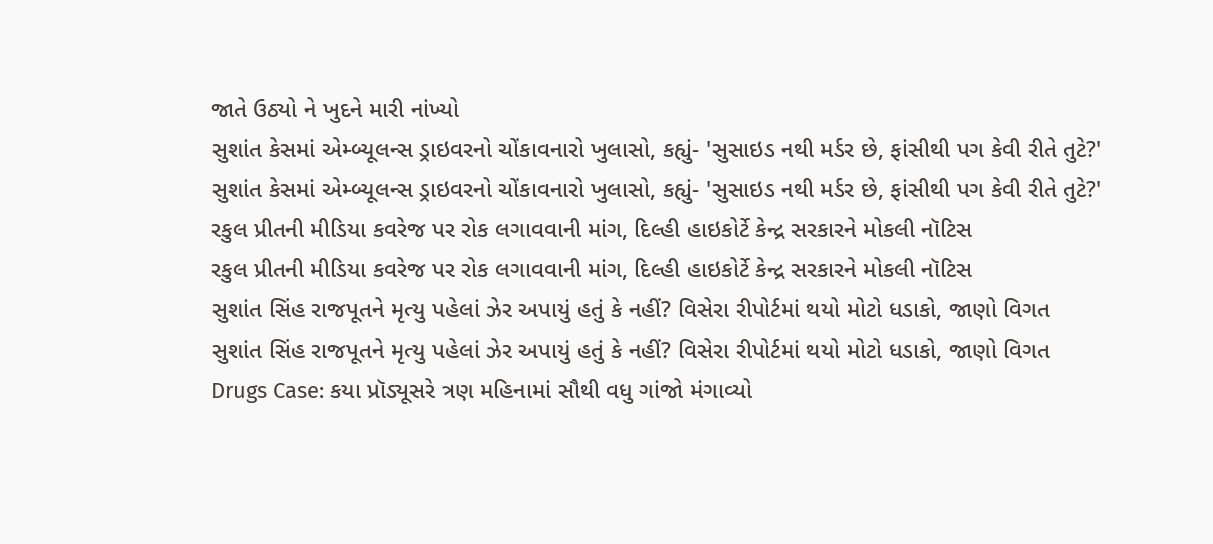જાતે ઉઠ્યો ને ખુદને મારી નાંખ્યો
સુશાંત કેસમાં એમ્બ્યૂલન્સ ડ્રાઇવરનો ચોંકાવનારો ખુલાસો, કહ્યું- 'સુસાઇડ નથી મર્ડર છે, ફાંસીથી પગ કેવી રીતે તુટે?'
સુશાંત કેસમાં એમ્બ્યૂલન્સ ડ્રાઇવરનો ચોંકાવનારો ખુલાસો, કહ્યું- 'સુસાઇડ નથી મર્ડર છે, ફાંસીથી પગ કેવી રીતે તુટે?'
રકુલ પ્રીતની મીડિયા કવરેજ પર રોક લગાવવાની માંગ, દિલ્હી હાઇકોર્ટે કેન્દ્ર સરકારને મોકલી નૉટિસ
રકુલ પ્રીતની મીડિયા કવરેજ પર રોક લગાવવાની માંગ, દિલ્હી હાઇકોર્ટે કેન્દ્ર સરકારને મોકલી નૉટિસ
સુશાંત સિંહ રાજપૂતને મૃત્યુ પહેલાં ઝેર અપાયું હતું કે નહીં? વિસેરા રીપોર્ટમાં થયો મોટો ધડાકો, જાણો વિગત
સુશાંત સિંહ રાજપૂતને મૃત્યુ પહેલાં ઝેર અપાયું હતું કે નહીં? વિસેરા રીપોર્ટમાં થયો મોટો ધડાકો, જાણો વિગત
Drugs Case: કયા પ્રૉડ્યૂસરે ત્રણ મહિનામાં સૌથી વધુ ગાંજો મંગાવ્યો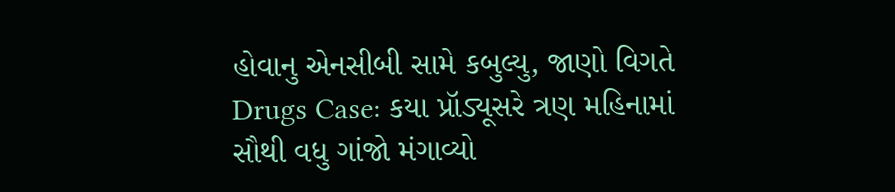હોવાનુ એનસીબી સામે કબુલ્યુ, જાણો વિગતે
Drugs Case: કયા પ્રૉડ્યૂસરે ત્રણ મહિનામાં સૌથી વધુ ગાંજો મંગાવ્યો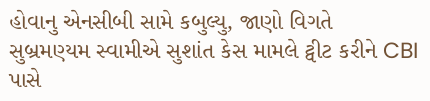હોવાનુ એનસીબી સામે કબુલ્યુ, જાણો વિગતે
સુબ્રમણ્યમ સ્વામીએ સુશાંત કેસ મામલે ટ્વીટ કરીને CBI પાસે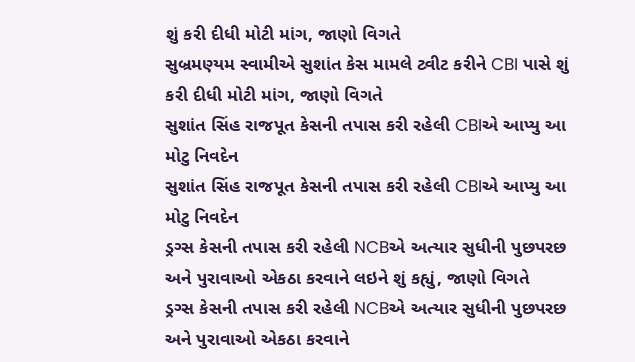શું કરી દીધી મોટી માંગ, જાણો વિગતે
સુબ્રમણ્યમ સ્વામીએ સુશાંત કેસ મામલે ટ્વીટ કરીને CBI પાસે શું કરી દીધી મોટી માંગ, જાણો વિગતે
સુશાંત સિંહ રાજપૂત કેસની તપાસ કરી રહેલી CBIએ આપ્યુ આ મોટુ નિવદેન
સુશાંત સિંહ રાજપૂત કેસની તપાસ કરી રહેલી CBIએ આપ્યુ આ મોટુ નિવદેન
ડ્રગ્સ કેસની તપાસ કરી રહેલી NCBએ અત્યાર સુધીની પુછપરછ અને પુરાવાઓ એકઠા કરવાને લઇને શું કહ્યું, જાણો વિગતે
ડ્રગ્સ કેસની તપાસ કરી રહેલી NCBએ અત્યાર સુધીની પુછપરછ અને પુરાવાઓ એકઠા કરવાને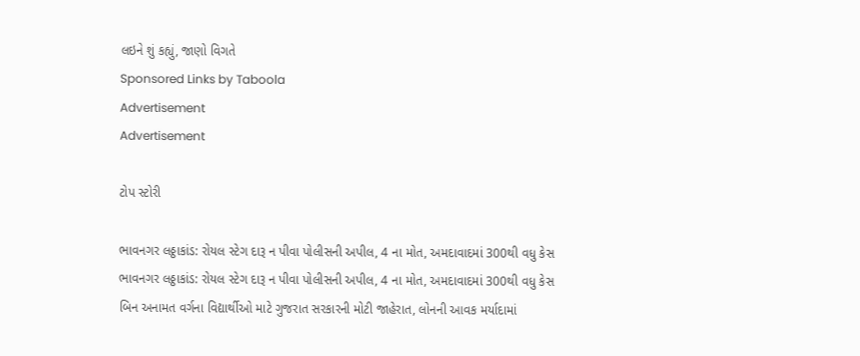લઇને શું કહ્યું, જાણો વિગતે
Sponsored Links by Taboola
Advertisement
Advertisement

ટોપ સ્ટોરી

ભાવનગર લઠ્ઠાકાંડ: રોયલ સ્ટેગ દારૂ ન પીવા પોલીસની અપીલ, 4 ના મોત, અમદાવાદમાં 300થી વધુ કેસ
ભાવનગર લઠ્ઠાકાંડ: રોયલ સ્ટેગ દારૂ ન પીવા પોલીસની અપીલ, 4 ના મોત, અમદાવાદમાં 300થી વધુ કેસ
બિન અનામત વર્ગના વિદ્યાર્થીઓ માટે ગુજરાત સરકારની મોટી જાહેરાત, લોનની આવક મર્યાદામાં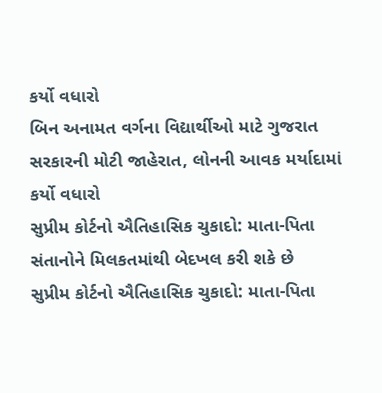કર્યો વધારો
બિન અનામત વર્ગના વિદ્યાર્થીઓ માટે ગુજરાત સરકારની મોટી જાહેરાત, લોનની આવક મર્યાદામાં કર્યો વધારો
સુપ્રીમ કોર્ટનો ઐતિહાસિક ચુકાદો: માતા-પિતા સંતાનોને મિલકતમાંથી બેદખલ કરી શકે છે
સુપ્રીમ કોર્ટનો ઐતિહાસિક ચુકાદો: માતા-પિતા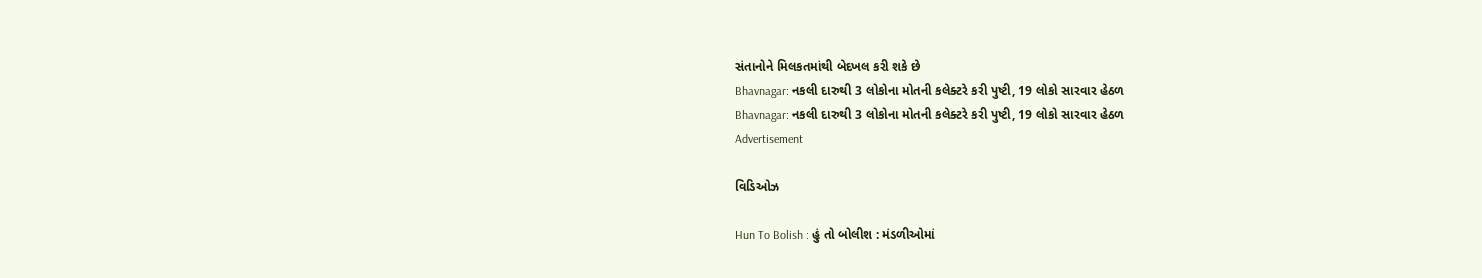સંતાનોને મિલકતમાંથી બેદખલ કરી શકે છે
Bhavnagar: નકલી દારુથી 3 લોકોના મોતની કલેક્ટરે કરી પુષ્ટી, 19 લોકો સારવાર હેઠળ
Bhavnagar: નકલી દારુથી 3 લોકોના મોતની કલેક્ટરે કરી પુષ્ટી, 19 લોકો સારવાર હેઠળ
Advertisement

વિડિઓઝ

Hun To Bolish : હું તો બોલીશ : મંડળીઓમાં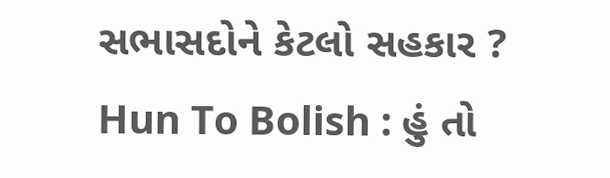સભાસદોને કેટલો સહકાર ?
Hun To Bolish : હું તો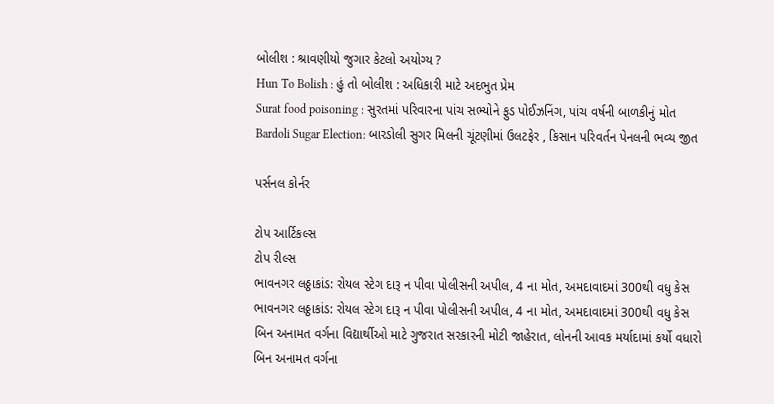બોલીશ : શ્રાવણીયો જુગાર કેટલો અયોગ્ય ?
Hun To Bolish : હું તો બોલીશ : અધિકારી માટે અદભુત પ્રેમ
Surat food poisoning : સુરતમાં પરિવારના પાંચ સભ્યોને ફુડ પોઈઝનિંગ, પાંચ વર્ષની બાળકીનું મોત
Bardoli Sugar Election: બારડોલી સુગર મિલની ચૂંટણીમાં ઉલટફેર , કિસાન પરિવર્તન પેનલની ભવ્ય જીત

પર્સનલ કોર્નર

ટોપ આર્ટિકલ્સ
ટોપ રીલ્સ
ભાવનગર લઠ્ઠાકાંડ: રોયલ સ્ટેગ દારૂ ન પીવા પોલીસની અપીલ, 4 ના મોત, અમદાવાદમાં 300થી વધુ કેસ
ભાવનગર લઠ્ઠાકાંડ: રોયલ સ્ટેગ દારૂ ન પીવા પોલીસની અપીલ, 4 ના મોત, અમદાવાદમાં 300થી વધુ કેસ
બિન અનામત વર્ગના વિદ્યાર્થીઓ માટે ગુજરાત સરકારની મોટી જાહેરાત, લોનની આવક મર્યાદામાં કર્યો વધારો
બિન અનામત વર્ગના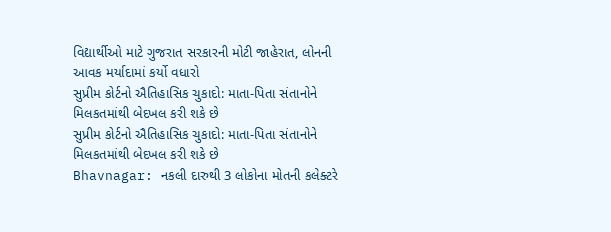વિદ્યાર્થીઓ માટે ગુજરાત સરકારની મોટી જાહેરાત, લોનની આવક મર્યાદામાં કર્યો વધારો
સુપ્રીમ કોર્ટનો ઐતિહાસિક ચુકાદો: માતા-પિતા સંતાનોને મિલકતમાંથી બેદખલ કરી શકે છે
સુપ્રીમ કોર્ટનો ઐતિહાસિક ચુકાદો: માતા-પિતા સંતાનોને મિલકતમાંથી બેદખલ કરી શકે છે
Bhavnagar: નકલી દારુથી 3 લોકોના મોતની કલેક્ટરે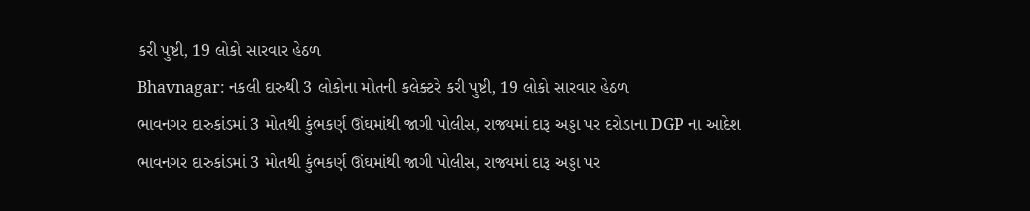કરી પુષ્ટી, 19 લોકો સારવાર હેઠળ
Bhavnagar: નકલી દારુથી 3 લોકોના મોતની કલેક્ટરે કરી પુષ્ટી, 19 લોકો સારવાર હેઠળ
ભાવનગર દારુકાંડમાં 3 મોતથી કુંભકર્ણ ઊંઘમાંથી જાગી પોલીસ, રાજ્યમાં દારૂ અડ્ડા પર દરોડાના DGP ના આદેશ
ભાવનગર દારુકાંડમાં 3 મોતથી કુંભકર્ણ ઊંઘમાંથી જાગી પોલીસ, રાજ્યમાં દારૂ અડ્ડા પર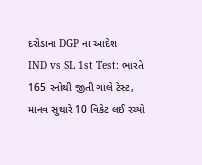દરોડાના DGP ના આદેશ
IND vs SL 1st Test: ભારતે 165 રનોથી જીતી ગાલે ટેસ્ટ, માનવ સુથારે 10 વિકેટ લઈ રચ્યો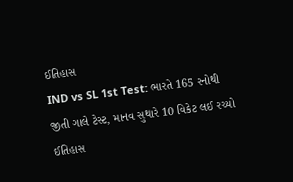ઈતિહાસ
IND vs SL 1st Test: ભારતે 165 રનોથી જીતી ગાલે ટેસ્ટ, માનવ સુથારે 10 વિકેટ લઈ રચ્યો ઈતિહાસ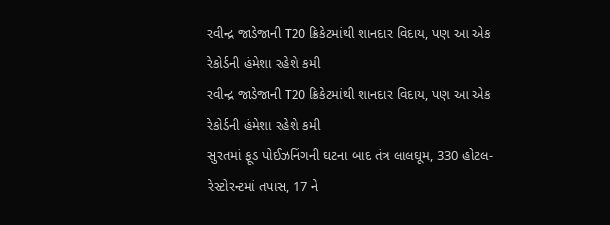રવીન્દ્ર જાડેજાની T20 ક્રિકેટમાંથી શાનદાર વિદાય, પણ આ એક રેકોર્ડની હંમેશા રહેશે કમી
રવીન્દ્ર જાડેજાની T20 ક્રિકેટમાંથી શાનદાર વિદાય, પણ આ એક રેકોર્ડની હંમેશા રહેશે કમી
સુરતમાં ફૂડ પોઈઝનિંગની ઘટના બાદ તંત્ર લાલઘૂમ, 330 હોટલ-રેસ્ટોરન્ટમાં તપાસ, 17 ને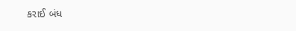કરાઈ બંધ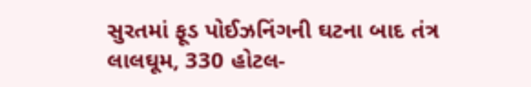સુરતમાં ફૂડ પોઈઝનિંગની ઘટના બાદ તંત્ર લાલઘૂમ, 330 હોટલ-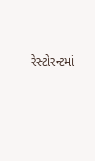રેસ્ટોરન્ટમાં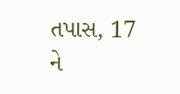તપાસ, 17 ને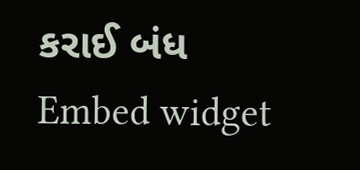કરાઈ બંધ
Embed widget